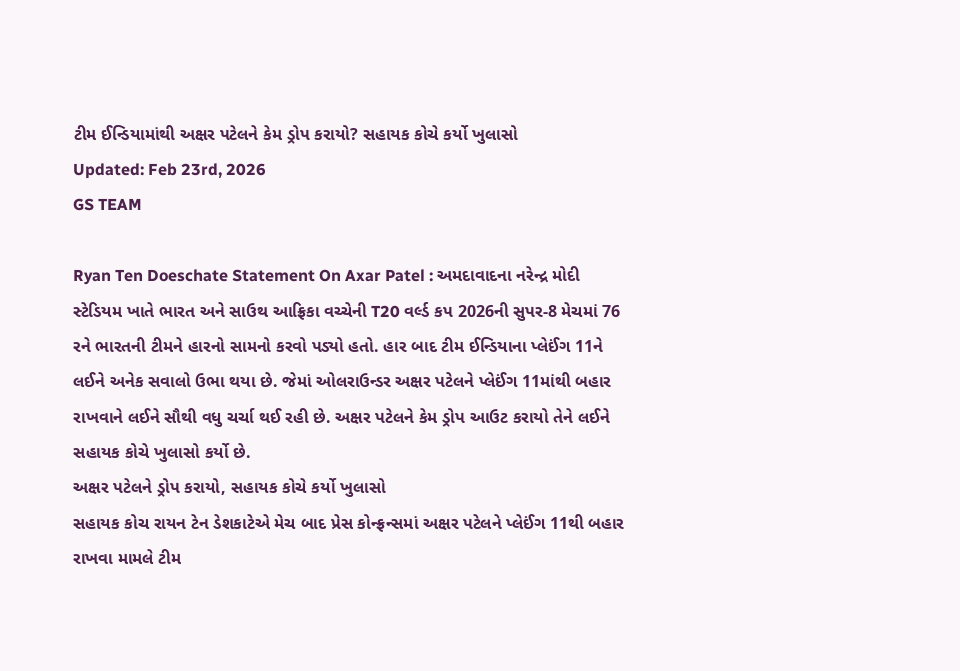ટીમ ઈન્ડિયામાંથી અક્ષર પટેલને કેમ ડ્રોપ કરાયો? સહાયક કોચે કર્યો ખુલાસો
Updated: Feb 23rd, 2026
GS TEAM

Ryan Ten Doeschate Statement On Axar Patel : અમદાવાદના નરેન્દ્ર મોદી સ્ટેડિયમ ખાતે ભારત અને સાઉથ આફ્રિકા વચ્ચેની T20 વર્લ્ડ કપ 2026ની સુપર-8 મેચમાં 76 રને ભારતની ટીમને હારનો સામનો કરવો પડ્યો હતો. હાર બાદ ટીમ ઈન્ડિયાના પ્લેઈંગ 11ને લઈને અનેક સવાલો ઉભા થયા છે. જેમાં ઓલરાઉન્ડર અક્ષર પટેલને પ્લેઈંગ 11માંથી બહાર રાખવાને લઈને સૌથી વધુ ચર્ચા થઈ રહી છે. અક્ષર પટેલને કેમ ડ્રોપ આઉટ કરાયો તેને લઈને સહાયક કોચે ખુલાસો કર્યો છે.
અક્ષર પટેલને ડ્રોપ કરાયો, સહાયક કોચે કર્યો ખુલાસો
સહાયક કોચ રાયન ટેન ડેશકાટેએ મેચ બાદ પ્રેસ કોન્ફ્રન્સમાં અક્ષર પટેલને પ્લેઈંગ 11થી બહાર રાખવા મામલે ટીમ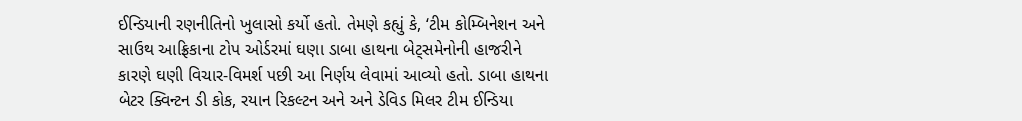ઈન્ડિયાની રણનીતિનો ખુલાસો કર્યો હતો. તેમણે કહ્યું કે, ‘ટીમ કોમ્બિનેશન અને સાઉથ આફ્રિકાના ટોપ ઓર્ડરમાં ઘણા ડાબા હાથના બેટ્સમેનોની હાજરીને કારણે ઘણી વિચાર-વિમર્શ પછી આ નિર્ણય લેવામાં આવ્યો હતો. ડાબા હાથના બેટર ક્વિન્ટન ડી કોક, રયાન રિકલ્ટન અને અને ડેવિડ મિલર ટીમ ઈન્ડિયા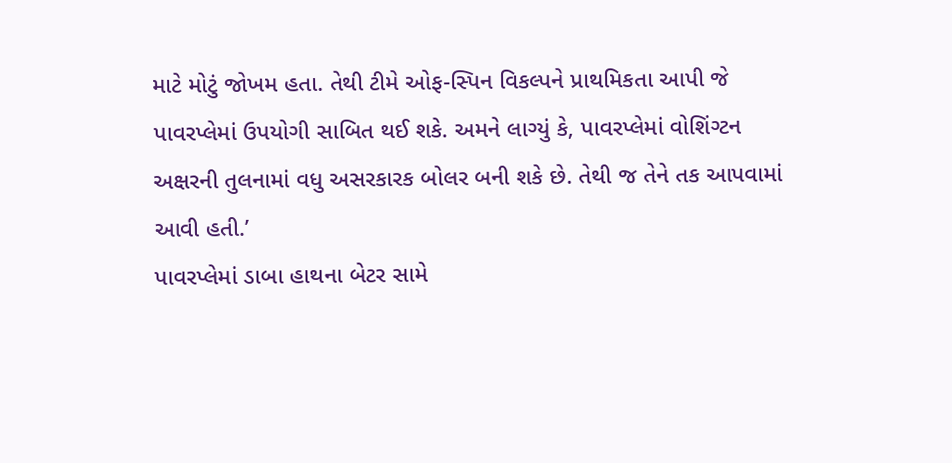માટે મોટું જોખમ હતા. તેથી ટીમે ઓફ-સ્પિન વિકલ્પને પ્રાથમિકતા આપી જે પાવરપ્લેમાં ઉપયોગી સાબિત થઈ શકે. અમને લાગ્યું કે, પાવરપ્લેમાં વોશિંગ્ટન અક્ષરની તુલનામાં વધુ અસરકારક બોલર બની શકે છે. તેથી જ તેને તક આપવામાં આવી હતી.’
પાવરપ્લેમાં ડાબા હાથના બેટર સામે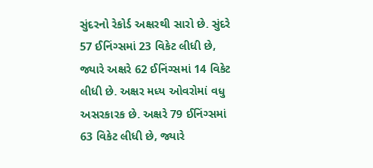સુંદરનો રેકોર્ડ અક્ષરથી સારો છે. સુંદરે 57 ઈનિંગ્સમાં 23 વિકેટ લીધી છે, જ્યારે અક્ષરે 62 ઈનિંગ્સમાં 14 વિકેટ લીધી છે. અક્ષર મધ્ય ઓવરોમાં વધુ અસરકારક છે. અક્ષરે 79 ઈનિંગ્સમાં 63 વિકેટ લીધી છે, જ્યારે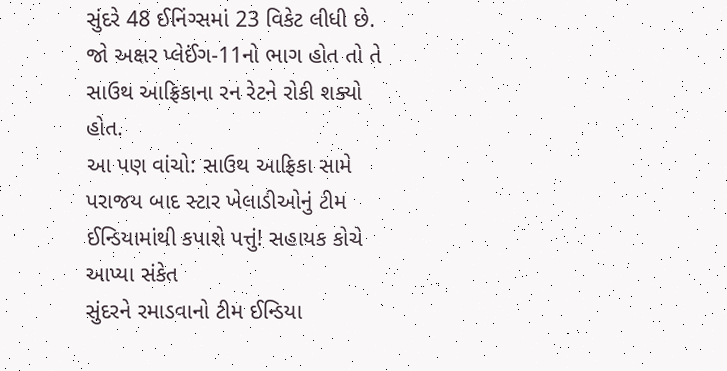સુંદરે 48 ઈનિંગ્સમાં 23 વિકેટ લીધી છે. જો અક્ષર પ્લેઈંગ-11નો ભાગ હોત તો તે સાઉથ આફ્રિકાના રન રેટને રોકી શક્યો હોત.
આ પણ વાંચો: સાઉથ આફ્રિકા સામે પરાજય બાદ સ્ટાર ખેલાડીઓનું ટીમ ઈન્ડિયામાંથી કપાશે પત્તું! સહાયક કોચે આપ્યા સંકેત
સુંદરને રમાડવાનો ટીમ ઈન્ડિયા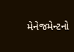મેનેજમેન્ટનો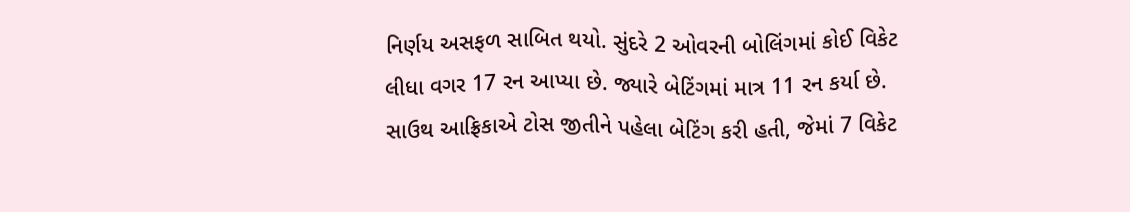નિર્ણય અસફળ સાબિત થયો. સુંદરે 2 ઓવરની બોલિંગમાં કોઈ વિકેટ લીધા વગર 17 રન આપ્યા છે. જ્યારે બેટિંગમાં માત્ર 11 રન કર્યા છે. સાઉથ આફ્રિકાએ ટોસ જીતીને પહેલા બેટિંગ કરી હતી, જેમાં 7 વિકેટ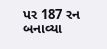પર 187 રન બનાવ્યા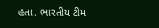હતા. ભારતીય ટીમ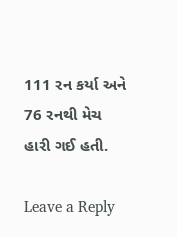111 રન કર્યા અને 76 રનથી મેચ હારી ગઈ હતી.

Leave a Reply